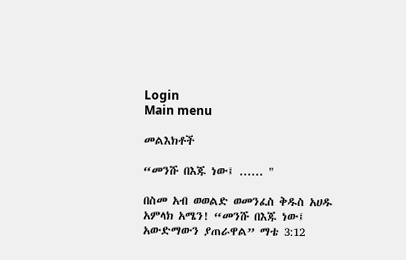Login
Main menu

መልእክቶች

“መንሹ በእጁ ነው፤ ...... "

በስመ አብ ወወልድ ወመንፈስ ቅዱስ አሀዱ አምላክ አሜን! “መንሹ በእጁ ነው፤ አውድማውን ያጠራዋል” ማቴ 3:12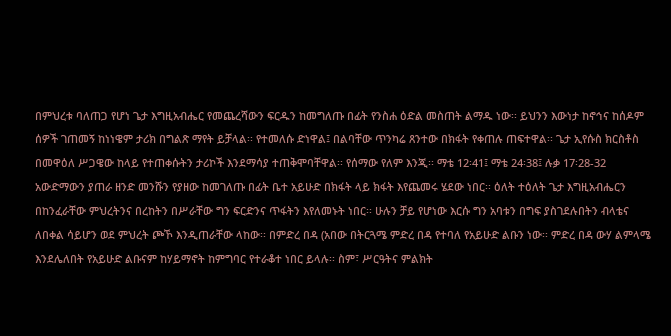በምህረቱ ባለጠጋ የሆነ ጌታ እግዚአብሔር የመጨረሻውን ፍርዱን ከመግለጡ በፊት የንስሐ ዕድል መስጠት ልማዱ ነው፡፡ ይህንን እውነታ ከኖኅና ከሰዶም ሰዎች ገጠመኝ ከነነዌም ታሪክ በግልጽ ማየት ይቻላል፡፡ የተመለሱ ድነዋል፤ በልባቸው ጥንካሬ ጸንተው በክፋት የቀጠሉ ጠፍተዋል፡፡ ጌታ ኢየሱስ ክርስቶስ በመዋዕለ ሥጋዌው ከላይ የተጠቀሱትን ታሪኮች እንደማሳያ ተጠቅሞባቸዋል፡፡ የሰማው የለም እንጂ፡፡ ማቴ 12፡41፤ ማቴ 24፡38፤ ሉቃ 17፡28-32 አውድማውን ያጠራ ዘንድ መንሹን የያዘው ከመገለጡ በፊት ቤተ አይሁድ በክፋት ላይ ክፋት እየጨመሩ ሄደው ነበር፡፡ ዕለት ተዕለት ጌታ እግዚአብሔርን በከንፈራቸው ምህረትንና በረከትን በሥራቸው ግን ፍርድንና ጥፋትን እየለመኑት ነበር፡፡ ሁሉን ቻይ የሆነው እርሱ ግን አባቱን በግፍ ያስገደሉበትን ብላቴና ለበቀል ሳይሆን ወደ ምህረት ጮኾ እንዲጠራቸው ላከው፡፡ በምድረ በዳ (አበው በትርጓሜ ምድረ በዳ የተባለ የአይሁድ ልቡን ነው፡፡ ምድረ በዳ ውሃ ልምላሜ እንደሌለበት የአይሁድ ልቡናም ከሃይማኖት ከምግባር የተራቆተ ነበር ይላሉ፡፡ ስም፣ ሥርዓትና ምልክት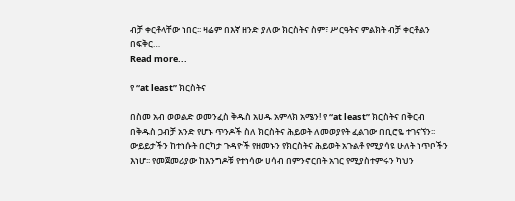ብቻ ቀርቶላቸው ነበር፡፡ ዛሬም በእኛ ዘንድ ያለው ክርስትና ስም፣ ሥርዓትና ምልክት ብቻ ቀርቶልን በፍቅር…
Read more...

የ “at least” ክርስትና

በስመ አብ ወወልድ ወመንፈስ ቅዱስ አሀዱ አምላክ አሜን! የ “at least” ክርስትና በቅርብ በቅዱስ ጋብቻ አንድ የሆኑ ጥንዶች ስለ ክርስትና ሕይወት ለመወያየት ፈልገው በቢሮዬ ተገናኘን፡፡ ውይይታችን ከተነሱት በርካታ ጉዳዮች የዘመኑን የክርስትና ሕይወት አጉልቶ የሚያሳዩ ሁለት ነጥቦችን እነሆ፡፡ የመጀመሪያው ከእንግዶቹ የተነሳው ሀሳብ በምንኖርበት አገር የሚያስተምሩን ካህን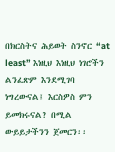በክርስትና ሕይወት ስንኖር “at least” እነዚህ እነዚህ ነገሮችን ልንፈጽም እንደሚገባ ነግረውናል፤ እርስዎስ ምን ይመክሩናል? በሚል ውይይታችንን ጀመርን፡፡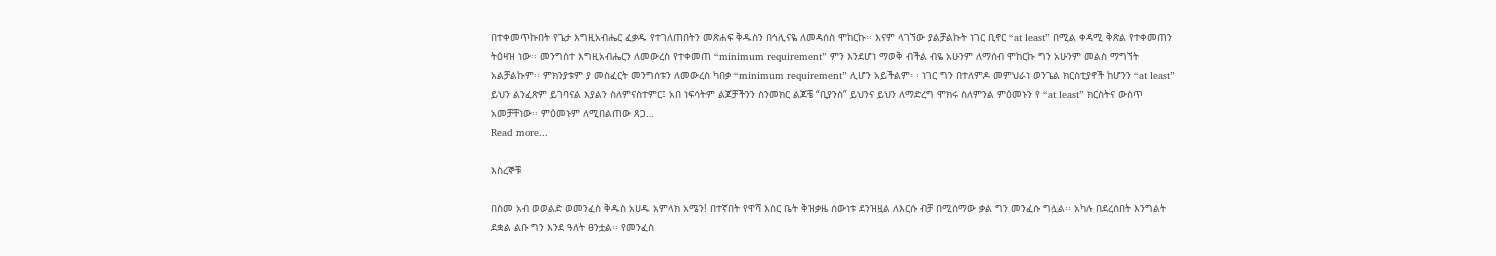በተቀመጥኩበት የጌታ እግዚአብሔር ፈቃዱ የተገለጠበትን መጽሐፍ ቅዱስን በኅሊናዬ ለመዳሰስ ሞከርኩ፡፡ እናም ላገኘው ያልቻልኩት ነገር ቢኖር “at least” በሚል ቀዳሚ ቅጽል የተቀመጠን ትዕዛዝ ነው፡፡ መንግስተ እግዚአብሔርን ለመውረስ የተቀመጠ “minimum requirement” ምን እንደሆነ ማወቅ ብችል ብዬ አሁንም ለማሰብ ሞከርኩ ግን አሁንም መልስ ማግኘት አልቻልኩም፡፡ ምክንያቱም ያ መስፈርት መንግሰቱን ለመውረስ ካበቃ “minimum requirement” ሊሆን አይችልም፡ ፡ ነገር ግን በተለምዶ መምህራነ ወንጌል ክርስቲያኖች ከሆንን “at least” ይህን ልንፈጽም ይገባናል እያልን ስለምናስተምር፤ አበ ነፍሳትም ልጆቻችንን ስንመክር ልጆቼ “ቢያንስ” ይህንና ይህን ለማድረግ ሞክሩ ስለምንል ምዕመኑን የ “at least” ክርስትና ውስጥ አመቻቸነው፡፡ ምዕመኑም ለሚበልጠው ጸጋ…
Read more...

እስረኞቹ

በስመ አብ ወወልድ ወመንፈስ ቅዱስ አሀዱ አምላክ አሜን! በተኛበት የዋሻ እስር ቤት ቅዝቃዜ ሰውነቱ ደንዝዟል ለእርሱ ብቻ በሚሰማው ቃል ግን መንፈሱ ግሏል፡፡ አካሉ በደረሰበት እንግልት ደቋል ልቡ ግን እንደ ዓለት ፀንቷል፡፡ የመንፈስ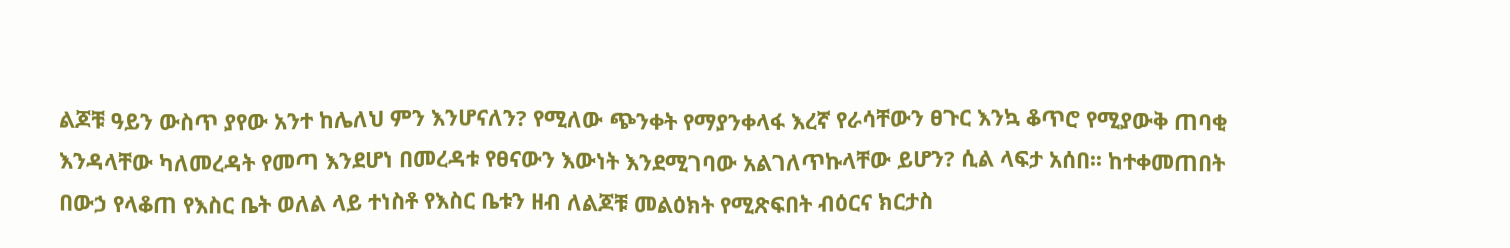ልጆቹ ዓይን ውስጥ ያየው አንተ ከሌለህ ምን እንሆናለን? የሚለው ጭንቀት የማያንቀላፋ እረኛ የራሳቸውን ፀጉር እንኳ ቆጥሮ የሚያውቅ ጠባቂ እንዳላቸው ካለመረዳት የመጣ እንደሆነ በመረዳቱ የፀናውን እውነት እንደሚገባው አልገለጥኩላቸው ይሆን? ሲል ላፍታ አሰበ፡፡ ከተቀመጠበት በውኃ የላቆጠ የእስር ቤት ወለል ላይ ተነስቶ የእስር ቤቱን ዘብ ለልጆቹ መልዕክት የሚጽፍበት ብዕርና ክርታስ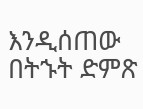እንዲሰጠው በትኁት ድምጽ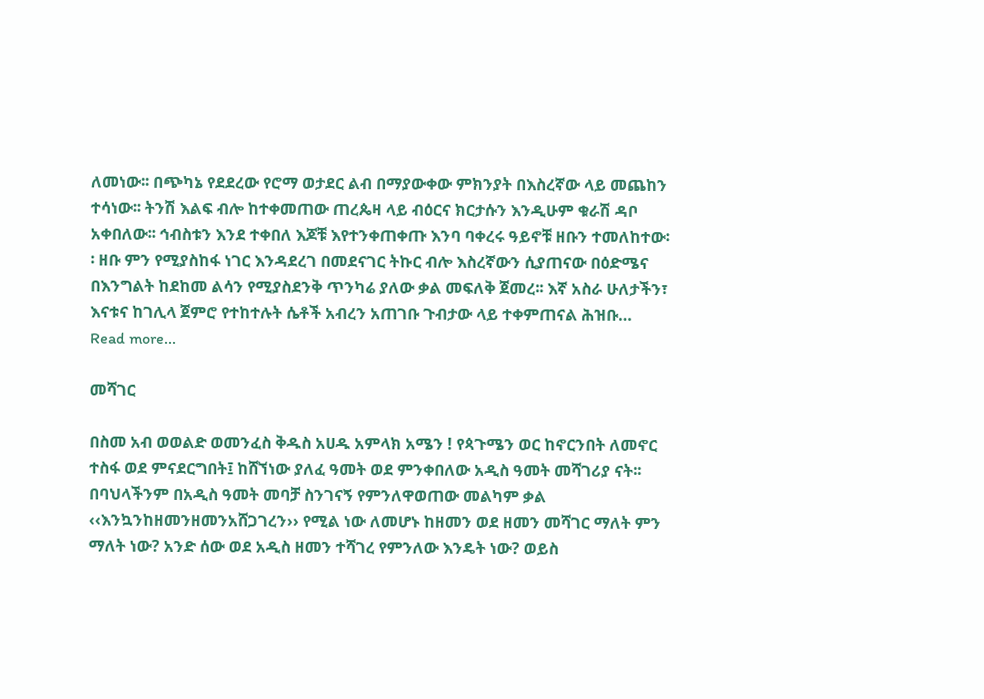ለመነው፡፡ በጭካኔ የደደረው የሮማ ወታደር ልብ በማያውቀው ምክንያት በእስረኛው ላይ መጨከን ተሳነው፡፡ ትንሽ እልፍ ብሎ ከተቀመጠው ጠረጴዛ ላይ ብዕርና ክርታሱን እንዲሁም ቁራሽ ዳቦ አቀበለው፡፡ ኅብስቱን እንደ ተቀበለ እጆቹ እየተንቀጠቀጡ እንባ ባቀረሩ ዓይኖቹ ዘቡን ተመለከተው፡፡ ዘቡ ምን የሚያስከፋ ነገር እንዳደረገ በመደናገር ትኩር ብሎ እስረኛውን ሲያጠናው በዕድሜና በእንግልት ከደከመ ልሳን የሚያስደንቅ ጥንካሬ ያለው ቃል መፍለቅ ጀመረ፡፡ እኛ አስራ ሁለታችን፣ እናቱና ከገሊላ ጀምሮ የተከተሉት ሴቶች አብረን አጠገቡ ጉብታው ላይ ተቀምጠናል ሕዝቡ…
Read more...

መሻገር

በስመ አብ ወወልድ ወመንፈስ ቅዱስ አሀዱ አምላክ አሜን ! የጳጉሜን ወር ከኖርንበት ለመኖር ተስፋ ወደ ምናደርግበት፤ ከሸኘነው ያለፈ ዓመት ወደ ምንቀበለው አዲስ ዓመት መሻገሪያ ናት፡፡ በባህላችንም በአዲስ ዓመት መባቻ ስንገናኝ የምንለዋወጠው መልካም ቃል ‹‹እንኳንከዘመንዘመንአሸጋገረን›› የሚል ነው ለመሆኑ ከዘመን ወደ ዘመን መሻገር ማለት ምን ማለት ነው? አንድ ሰው ወደ አዲስ ዘመን ተሻገረ የምንለው እንዴት ነው? ወይስ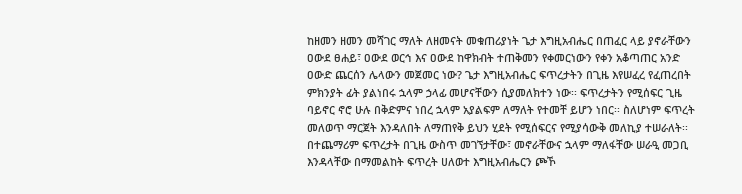ከዘመን ዘመን መሻገር ማለት ለዘመናት መቁጠሪያነት ጌታ እግዚአብሔር በጠፈር ላይ ያኖራቸውን ዐውደ ፀሐይ፣ ዐውደ ወርኅ እና ዐውደ ከዋክብት ተጠቅመን የቀመርነውን የቀን አቆጣጠር አንድ ዐውድ ጨርሰን ሌላውን መጀመር ነው? ጌታ እግዚአብሔር ፍጥረታትን በጊዜ እየሠፈረ የፈጠረበት ምክንያት ፊት ያልነበሩ ኋላም ኃላፊ መሆናቸውን ሲያመለክተን ነው፡፡ ፍጥረታትን የሚሰፍር ጊዜ ባይኖር ኖሮ ሁሉ በቅድምና ነበረ ኋላም አያልፍም ለማለት የተመቸ ይሆን ነበር፡፡ ስለሆነም ፍጥረት መለወጥ ማርጀት እንዳለበት ለማጠየቅ ይህን ሂደት የሚሰፍርና የሚያሳውቅ መለኪያ ተሠራለት፡፡ በተጨማሪም ፍጥረታት በጊዜ ውስጥ መገኘታቸው፣ መኖራቸውና ኋላም ማለፋቸው ሠራዒ መጋቢ እንዳላቸው በማመልከት ፍጥረት ሀለወተ እግዚአብሔርን ጮኾ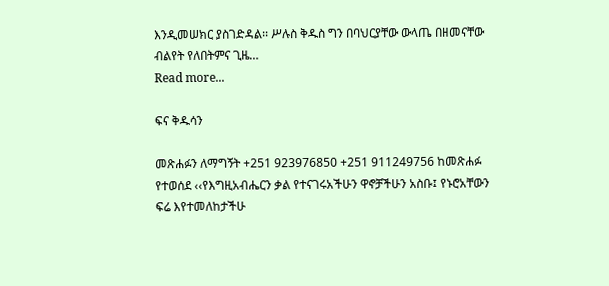እንዲመሠክር ያስገድዳል፡፡ ሥሉስ ቅዱስ ግን በባህርያቸው ውላጤ በዘመናቸው ብልየት የለበትምና ጊዜ…
Read more...

ፍና ቅዱሳን

መጽሐፉን ለማግኝት +251 923976850 +251 911249756 ከመጽሐፉ የተወሰደ ‹‹የእግዚአብሔርን ቃል የተናገሩአችሁን ዋኖቻችሁን አስቡ፤ የኑሮአቸውን ፍሬ እየተመለከታችሁ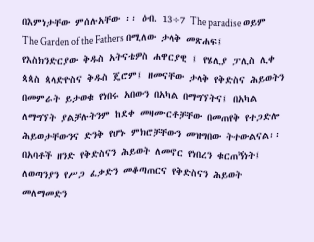በእምነታቸው ምሰሉአቸው ፡፡ ዕብ. 13÷7 The paradise ወይም The Garden of the Fathers በሚለው ታላቅ መጽሐፍ፤ የእስክንድርያው ቅዱስ አትናቴዎስ ሐዋርያዊ ፤ የሄሊያ ፓሊስ ሊቀ ጳጳስ ጳላድዮስና ቅዱስ ጄሮም፤ ዘመናቸው ታላቅ የቅድስና ሕይወትን በመምራት ይታወቁ የነበሩ አበውን በአካል በማግኘትና፤ በአካል ለማግኘት ያልቻሉትንም ከደቀ መዛሙርቶቻቸው በመጠየቅ የተጋድሎ ሕይወታቸውንና ድንቅ የሆኑ ምክሮቻቸውን መዝግበው ትተውልናል፡፡ በአባቶች ዘንድ የቅድስናን ሕይወት ለመኖር የነበረን ቁርጠኝነት፤ ለወጣንያን የሥጋ ፈቃድን መቆጣጠርና የቅድስናን ሕይወት መለማመድን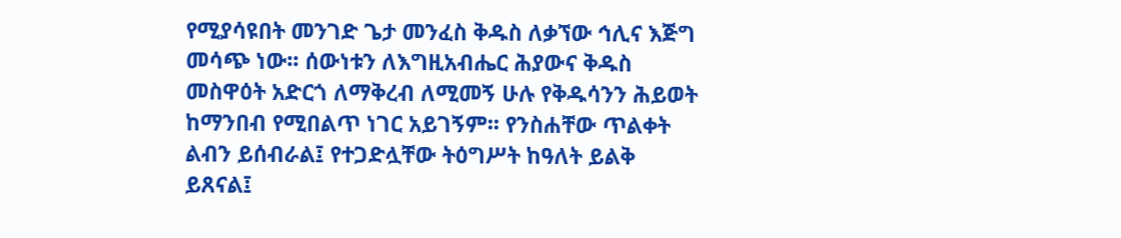የሚያሳዩበት መንገድ ጌታ መንፈስ ቅዱስ ለቃኘው ኅሊና እጅግ መሳጭ ነው፡፡ ሰውነቱን ለእግዚአብሔር ሕያውና ቅዱስ መስዋዕት አድርጎ ለማቅረብ ለሚመኝ ሁሉ የቅዱሳንን ሕይወት ከማንበብ የሚበልጥ ነገር አይገኝም፡፡ የንስሐቸው ጥልቀት ልብን ይሰብራል፤ የተጋድሏቸው ትዕግሥት ከዓለት ይልቅ ይጸናል፤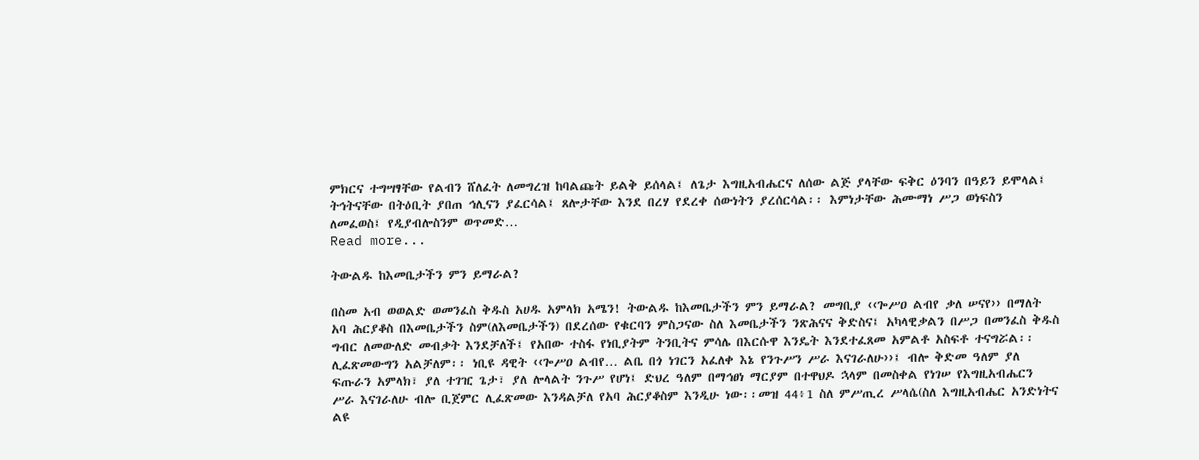ምክርና ተግሣፃቸው የልብን ሸለፈት ለመግረዝ ከባልጩት ይልቅ ይሰላል፤ ለጌታ እግዚአብሔርና ለሰው ልጅ ያላቸው ፍቅር ዕንባን በዓይን ይሞላል፤ ትኅትናቸው በትዕቢት ያበጠ ኅሊናን ያፈርሳል፤ ጸሎታቸው እንደ በረሃ የደረቀ ሰውነትን ያረሰርሳል፡፡ እምነታቸው ሕሙማነ ሥጋ ወነፍስን ለመፈወስ፤ የዲያብሎስንም ወጥመድ…
Read more...

ትውልዱ ከእመቤታችን ምን ይማራል?

በስመ አብ ወወልድ ወመንፈስ ቅዱስ አሀዱ አምላክ አሜን! ትውልዱ ከእመቤታችን ምን ይማራል? መግቢያ ‹‹ጐሥዐ ልብየ ቃለ ሠናየ›› በማለት አባ ሕርያቆስ በእመቤታችን ስም(ለእመቤታችን) በደረሰው የቁርባን ምስጋናው ስለ እመቤታችን ንጽሕናና ቅድስና፤ አካላዊቃልን በሥጋ በመንፈስ ቅዱስ ግብር ለመውለድ መብቃት እንደቻለች፤ የአበው ተስፋ የነቢያትም ትንቢትና ምሳሌ በእርሱዋ እንዴት እንደተፈጸመ አምልቶ አስፍቶ ተናግሯል፡፡ ሊፈጽመውግን አልቻለም፡፡ ነቢዩ ዳዊት ‹‹ጐሥዐ ልብየ… ልቤ በጎ ነገርን አፈለቀ እኔ የንጉሥን ሥራ እናገራለሁ››፤ ብሎ ቅድመ ዓለም ያለ ፍጡራን አምላክ፣ ያለ ተገዢ ጌታ፣ ያለ ሎላልት ንጉሥ የሆነ፤ ድህረ ዓለም በማኅፀነ ማርያም በተዋህዶ ኋላም በመስቀል የነገሠ የእግዚአብሔርን ሥራ እናገራለሁ ብሎ ቢጀምር ሊፈጽመው እንዳልቻለ የአባ ሕርያቆስም እንዲሁ ነው፡፡መዝ 44፥1 ስለ ምሥጢረ ሥላሴ(ስለ እግዚአብሔር አንድነትና ልዩ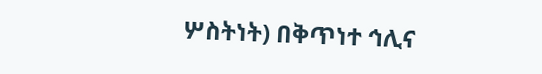ሦስትነት) በቅጥነተ ኅሊና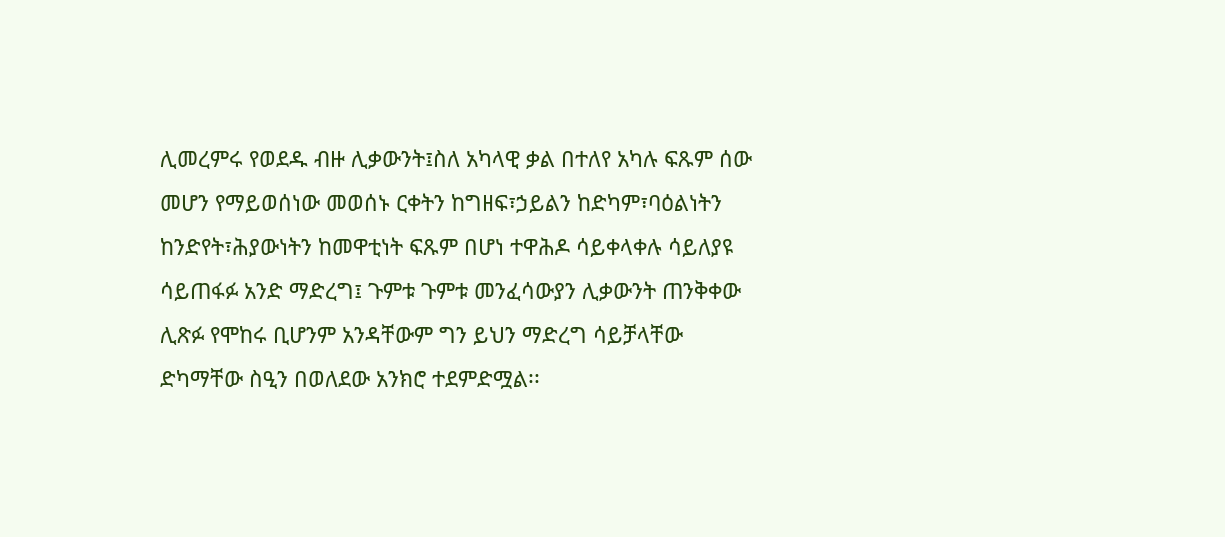ሊመረምሩ የወደዱ ብዙ ሊቃውንት፤ስለ አካላዊ ቃል በተለየ አካሉ ፍጹም ሰው መሆን የማይወሰነው መወሰኑ ርቀትን ከግዘፍ፣ኃይልን ከድካም፣ባዕልነትን ከንድየት፣ሕያውነትን ከመዋቲነት ፍጹም በሆነ ተዋሕዶ ሳይቀላቀሉ ሳይለያዩ ሳይጠፋፉ አንድ ማድረግ፤ ጉምቱ ጉምቱ መንፈሳውያን ሊቃውንት ጠንቅቀው ሊጽፉ የሞከሩ ቢሆንም አንዳቸውም ግን ይህን ማድረግ ሳይቻላቸው ድካማቸው ስዒን በወለደው አንክሮ ተደምድሟል፡፡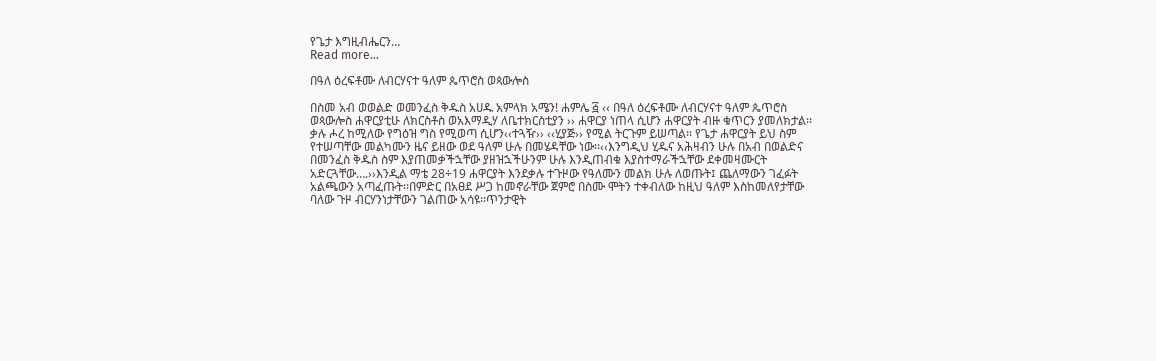የጌታ እግዚብሔርን…
Read more...

በዓለ ዕረፍቶሙ ለብርሃናተ ዓለም ጴጥሮስ ወጳውሎስ

በስመ አብ ወወልድ ወመንፈስ ቅዱስ አሀዱ አምላክ አሜን! ሐምሌ ፭ ‹‹ በዓለ ዕረፍቶሙ ለብርሃናተ ዓለም ጴጥሮስ ወጳውሎስ ሐዋርያቲሁ ለክርስቶስ ወአእማዲሃ ለቤተክርስቲያን ›› ሐዋርያ ነጠላ ሲሆን ሐዋርያት ብዙ ቁጥርን ያመለክታል፡፡ ቃሉ ሖረ ከሚለው የግዕዝ ግስ የሚወጣ ሲሆን‹‹ተጓዥ›› ‹‹ሂያጅ›› የሚል ትርጉም ይሠጣል፡፡ የጌታ ሐዋርያት ይህ ስም የተሠጣቸው መልካሙን ዜና ይዘው ወደ ዓለም ሁሉ በመሄዳቸው ነው፡፡‹‹እንግዲህ ሂዱና አሕዛብን ሁሉ በአብ በወልድና በመንፈስ ቅዱስ ስም እያጠመቃችኋቸው ያዘዝኋችሁንም ሁሉ እንዲጠብቁ እያስተማራችኋቸው ደቀመዛሙርት አድርጓቸው….››እንዲል ማቴ 28÷19 ሐዋርያት እንደቃሉ ተጉዞው የዓለሙን መልክ ሁሉ ለወጡት፤ ጨለማውን ገፈፉት አልጫውን አጣፈጡት፡፡በምድር በአፀደ ሥጋ ከመኖራቸው ጀምሮ በስሙ ሞትን ተቀብለው ከዚህ ዓለም እስከመለየታቸው ባለው ጉዞ ብርሃንነታቸውን ገልጠው አሳዩ፡፡ጥንታዊት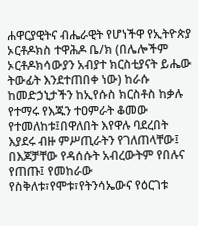ሐዋርያዊትና ብሔራዊት የሆነችዋ የኢትዮጵያ ኦርቶዶክስ ተዋሕዶ ቤ/ክ (በሌሎችም ኦርቶዶክሳውያን አብያተ ክርስቲያናት ይሔው ትውፊት እንደተጠበቀ ነው) ከራሱ ከመድኃኒታችን ከኢየሱስ ክርስቶስ ከቃሉ የተማሩ የእጁን ተዐምራት ቆመው የተመለከቱ፤በዋለበት እየዋሉ ባደረበት እያደሩ ብዙ ምሥጢራትን የገለጠላቸው፤ በእጆቻቸው የዳሰሱት አብረውትም የበሉና የጠጡ፤ የመከራው የስቅለቱ፣የሞቱ፣የትንሳኤውና የዕርገቱ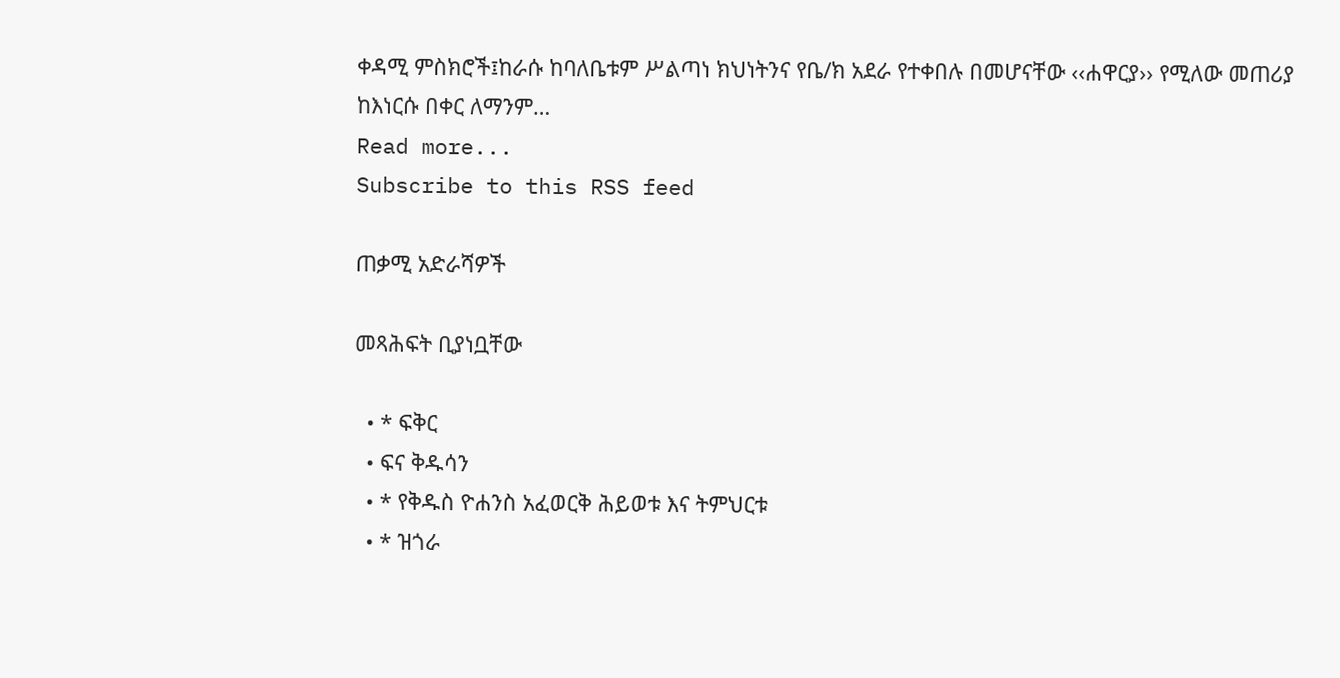ቀዳሚ ምስክሮች፤ከራሱ ከባለቤቱም ሥልጣነ ክህነትንና የቤ/ክ አደራ የተቀበሉ በመሆናቸው ‹‹ሐዋርያ›› የሚለው መጠሪያ ከእነርሱ በቀር ለማንም…
Read more...
Subscribe to this RSS feed

ጠቃሚ አድራሻዎች

መጻሕፍት ቢያነቧቸው

  • * ፍቅር
  • ፍና ቅዱሳን
  • * የቅዱስ ዮሐንስ አፈወርቅ ሕይወቱ እና ትምህርቱ
  • * ዝጎራ